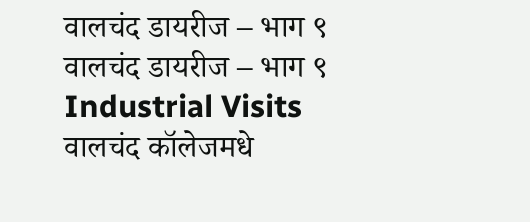वालचंद डायरीज – भाग ९
वालचंद डायरीज – भाग ९
Industrial Visits
वालचंद कॉलेजमधे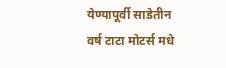येण्यापूर्वी साडेतीन वर्ष टाटा मोटर्स मधे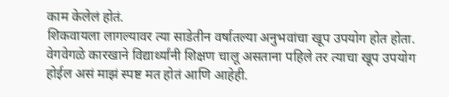काम केलेलं होतं.
शिकवायला लागल्यावर त्या साडेतीन वर्षातल्या अनुभवांचा खूप उपयोग होत होता.
वेगवेगळे कारखाने विद्यार्थ्यांनी शिक्षण चालू असताना पहिले तर त्याचा खूप उपयोग
होईल असं माझं स्पष्ट मत होतं आणि आहेही.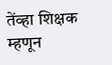तेंव्हा शिक्षक म्हणून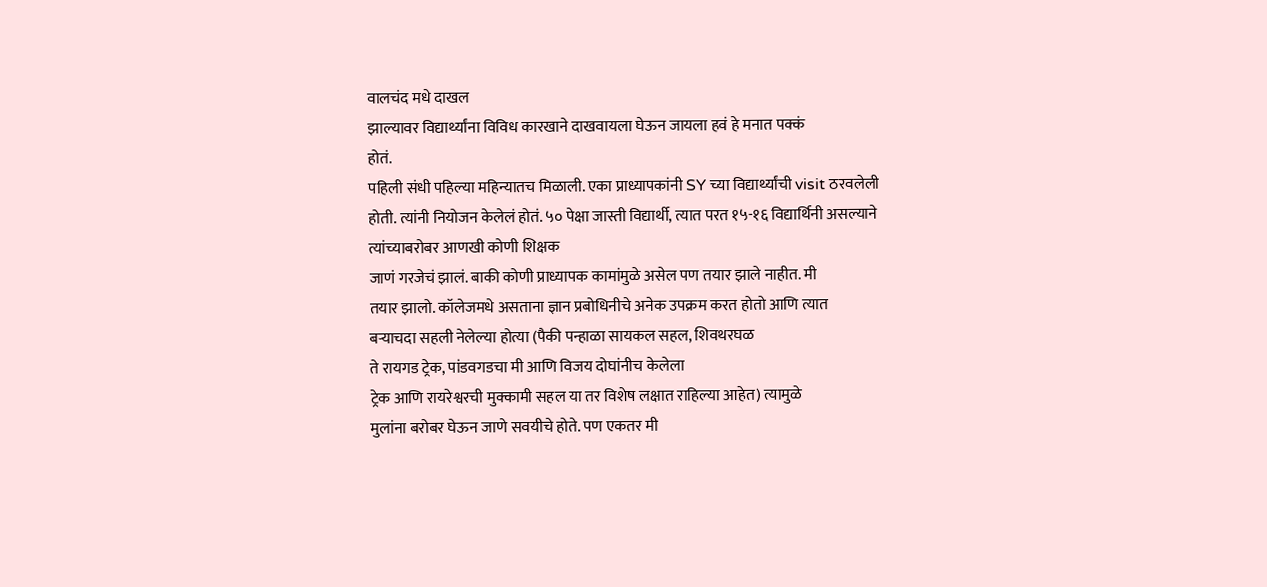वालचंद मधे दाखल
झाल्यावर विद्यार्थ्यांना विविध कारखाने दाखवायला घेऊन जायला हवं हे मनात पक्कं
होतं.
पहिली संधी पहिल्या महिन्यातच मिळाली. एका प्राध्यापकांनी SY च्या विद्यार्थ्यांची visit ठरवलेली
होती. त्यांनी नियोजन केलेलं होतं. ५० पेक्षा जास्ती विद्यार्थी, त्यात परत १५-१६ विद्यार्थिनी असल्याने त्यांच्याबरोबर आणखी कोणी शिक्षक
जाणं गरजेचं झालं. बाकी कोणी प्राध्यापक कामांमुळे असेल पण तयार झाले नाहीत. मी
तयार झालो. कॉलेजमधे असताना ज्ञान प्रबोधिनीचे अनेक उपक्रम करत होतो आणि त्यात
बऱ्याचदा सहली नेलेल्या होत्या (पैकी पन्हाळा सायकल सहल, शिवथरघळ
ते रायगड ट्रेक, पांडवगडचा मी आणि विजय दोघांनीच केलेला
ट्रेक आणि रायरेश्वरची मुक्कामी सहल या तर विशेष लक्षात राहिल्या आहेत) त्यामुळे
मुलांना बरोबर घेऊन जाणे सवयीचे होते. पण एकतर मी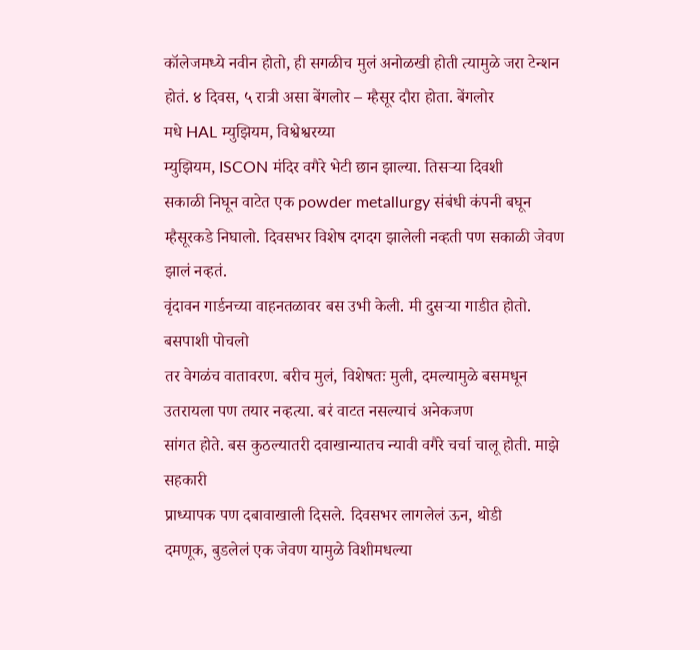कॉलेजमध्ये नवीन होतो, ही सगळीच मुलं अनोळखी होती त्यामुळे जरा टेन्शन होतं. ४ दिवस, ५ रात्री असा बेंगलोर – म्हैसूर दौरा होता. बेंगलोर
मधे HAL म्युझियम, विश्वेश्वरय्या
म्युझियम, ISCON मंदिर वगैरे भेटी छान झाल्या. तिसऱ्या दिवशी
सकाळी निघून वाटेत एक powder metallurgy संबंधी कंपनी बघून
म्हैसूरकडे निघालो. दिवसभर विशेष दगदग झालेली नव्हती पण सकाळी जेवण झालं नव्हतं.
वृंदावन गार्डनच्या वाहनतळावर बस उभी केली. मी दुसऱ्या गाडीत होतो. बसपाशी पोचलो
तर वेगळंच वातावरण. बरीच मुलं, विशेषतः मुली, दमल्यामुळे बसमधून उतरायला पण तयार नव्हत्या. बरं वाटत नसल्याचं अनेकजण
सांगत होते. बस कुठल्यातरी दवाखान्यातच न्यावी वगैरे चर्चा चालू होती. माझे सहकारी
प्राध्यापक पण दबावाखाली दिसले. दिवसभर लागलेलं ऊन, थोडी
दमणूक, बुडलेलं एक जेवण यामुळे विशीमधल्या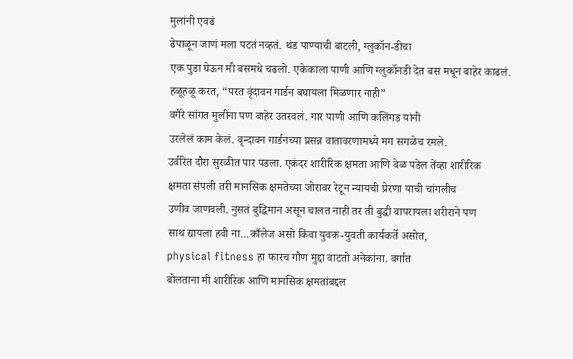मुलांनी एवढं
ढेपाळून जाणं मला पटतं नव्हतं. थंड पाण्याची बाटली, ग्लुकॉन-डीचा
एक पुडा घेऊन मी बसमधे चढलो. एकेकाला पाणी आणि ग्लुकॉनडी देत बस मधून बाहेर काढलं.
हळूहळू करत, “परत वृंदावन गार्डन बघायला मिळणार नाही”
वगैरे सांगत मुलींना पण बाहेर उतरवलं. गार पाणी आणि कलिंगड यांनी
उरलेलं काम केलं. वृन्दावन गार्डनच्या प्रसन्न वातावरणामध्ये मग सगळेच रमले.
उर्वरित दौरा सुरळीत पार पडला. एकंदर शारीरिक क्षमता आणि वेळ पडेल तेंव्हा शारीरिक
क्षमता संपली तरी मानसिक क्षमतेच्या जोरावर रेटून न्यायची प्रेरणा याची चांगलीच
उणीव जाणवली. नुसतं बुद्धिमान असून चालत नाही तर ती बुद्धी वापरायला शरीराने पण
साथ द्यायला हवी ना...काँलेज असो किंवा युवक-युवती कार्यकर्ते असोत,
physical fitness हा फारच गौण मुद्दा वाटतो अनेकांना. वर्गात
बोलताना मी शारीरिक आणि मानसिक क्षमतांबद्दल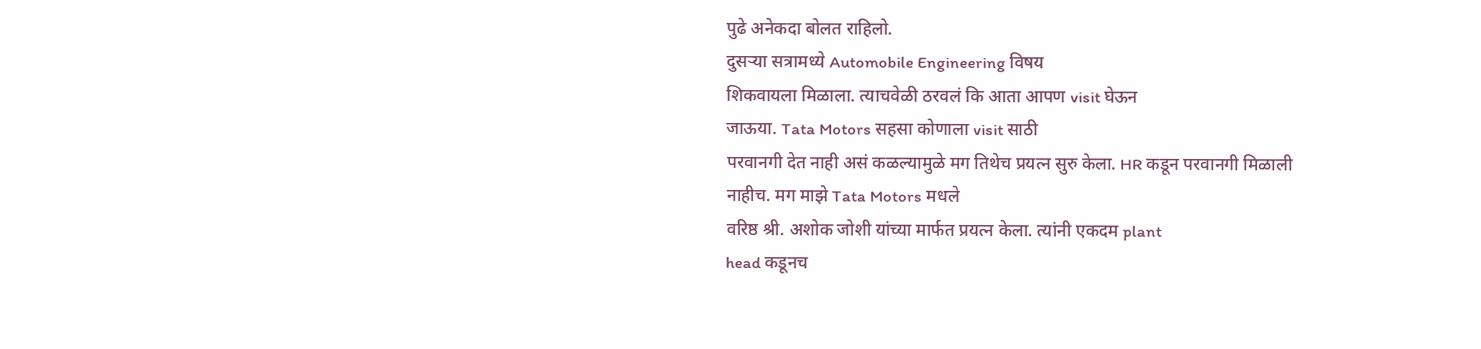पुढे अनेकदा बोलत राहिलो.
दुसऱ्या सत्रामध्ये Automobile Engineering विषय
शिकवायला मिळाला. त्याचवेळी ठरवलं कि आता आपण visit घेऊन
जाऊया. Tata Motors सहसा कोणाला visit साठी
परवानगी देत नाही असं कळल्यामुळे मग तिथेच प्रयत्न सुरु केला. HR कडून परवानगी मिळाली नाहीच. मग माझे Tata Motors मधले
वरिष्ठ श्री. अशोक जोशी यांच्या मार्फत प्रयत्न केला. त्यांनी एकदम plant
head कडूनच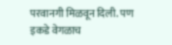परवानगी मिळवून दिली. पण इकडे वेगळाच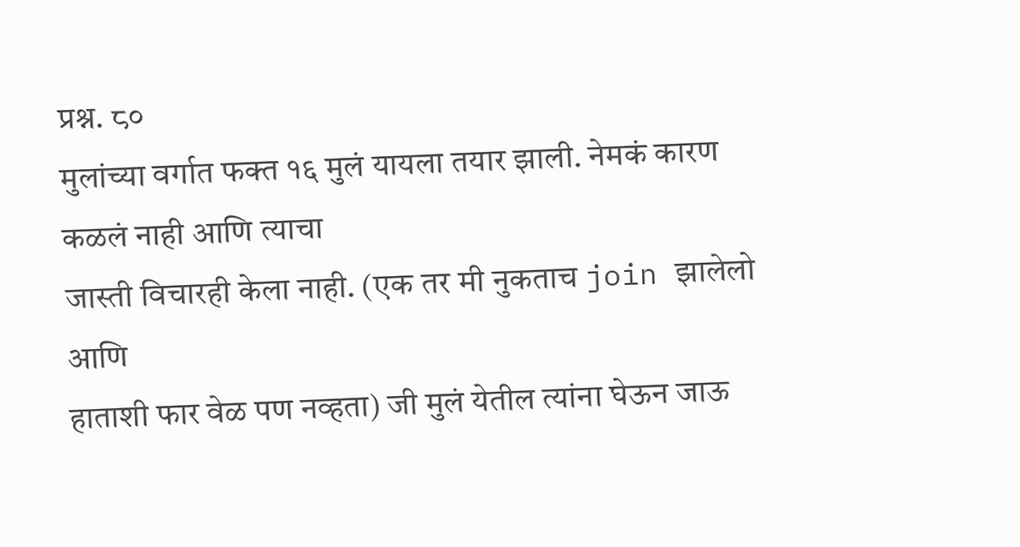प्रश्न. ८०
मुलांच्या वर्गात फक्त १६ मुलं यायला तयार झाली. नेमकं कारण कळलं नाही आणि त्याचा
जास्ती विचारही केला नाही. (एक तर मी नुकताच join झालेलो आणि
हाताशी फार वेळ पण नव्हता) जी मुलं येतील त्यांना घेऊन जाऊ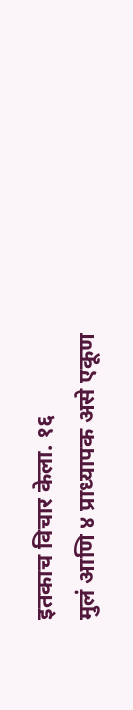इतकाच विचार केला. १६
मुलं आणि ४ प्राध्यापक असे एकूण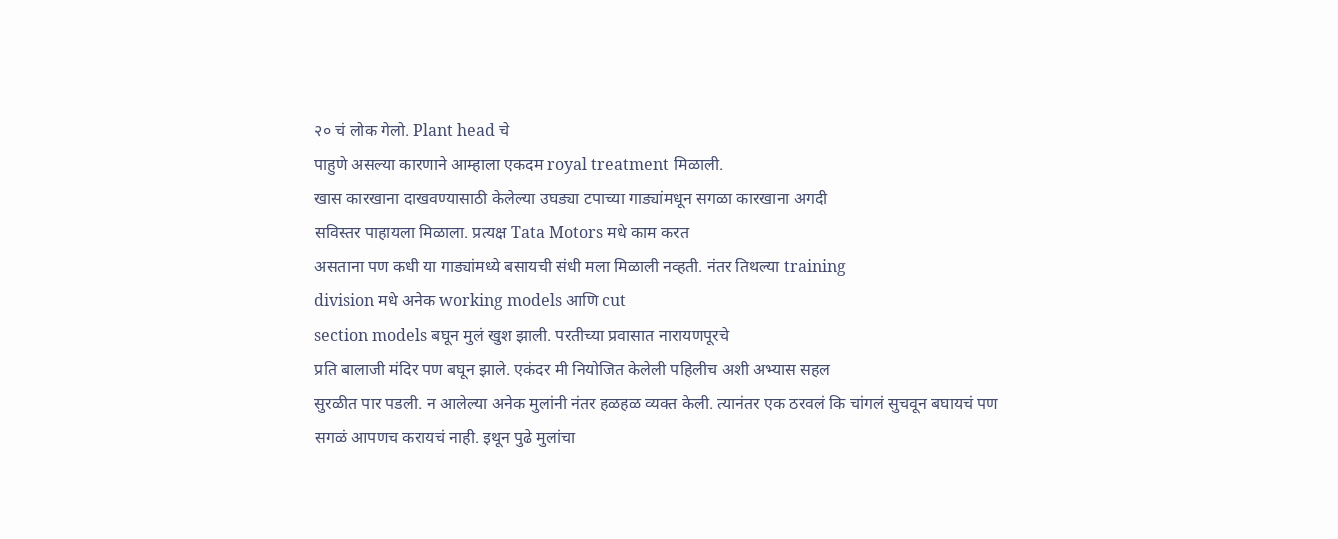२० चं लोक गेलो. Plant head चे
पाहुणे असल्या कारणाने आम्हाला एकदम royal treatment मिळाली.
खास कारखाना दाखवण्यासाठी केलेल्या उघड्या टपाच्या गाड्यांमधून सगळा कारखाना अगदी
सविस्तर पाहायला मिळाला. प्रत्यक्ष Tata Motors मधे काम करत
असताना पण कधी या गाड्यांमध्ये बसायची संधी मला मिळाली नव्हती. नंतर तिथल्या training
division मधे अनेक working models आणि cut
section models बघून मुलं खुश झाली. परतीच्या प्रवासात नारायणपूरचे
प्रति बालाजी मंदिर पण बघून झाले. एकंदर मी नियोजित केलेली पहिलीच अशी अभ्यास सहल
सुरळीत पार पडली. न आलेल्या अनेक मुलांनी नंतर हळहळ व्यक्त केली. त्यानंतर एक ठरवलं कि चांगलं सुचवून बघायचं पण
सगळं आपणच करायचं नाही. इथून पुढे मुलांचा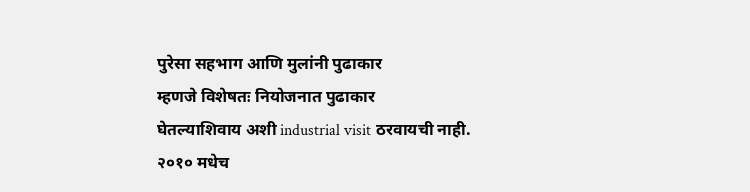पुरेसा सहभाग आणि मुलांनी पुढाकार
म्हणजे विशेषतः नियोजनात पुढाकार
घेतल्याशिवाय अशी industrial visit ठरवायची नाही.
२०१० मधेच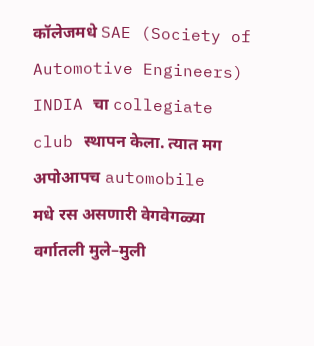कॉलेजमधे SAE (Society of Automotive Engineers) INDIA चा collegiate club स्थापन केला. त्यात मग अपोआपच automobile
मधे रस असणारी वेगवेगळ्या वर्गातली मुले–मुली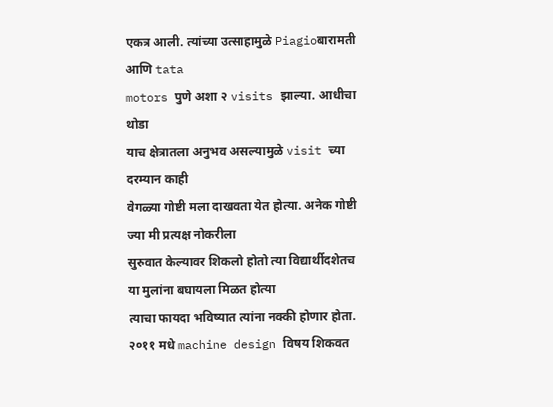एकत्र आली. त्यांच्या उत्साहामुळे Piagioबारामती आणि tata
motors पुणे अशा २ visits झाल्या. आधीचा थोडा
याच क्षेत्रातला अनुभव असल्यामुळे visit च्या दरम्यान काही
वेगळ्या गोष्टी मला दाखवता येत होत्या. अनेक गोष्टी ज्या मी प्रत्यक्ष नोकरीला
सुरुवात केल्यावर शिकलो होतो त्या विद्यार्थीदशेतच या मुलांना बघायला मिळत होत्या
त्याचा फायदा भविष्यात त्यांना नक्की होणार होता.
२०११ मधे machine design विषय शिकवत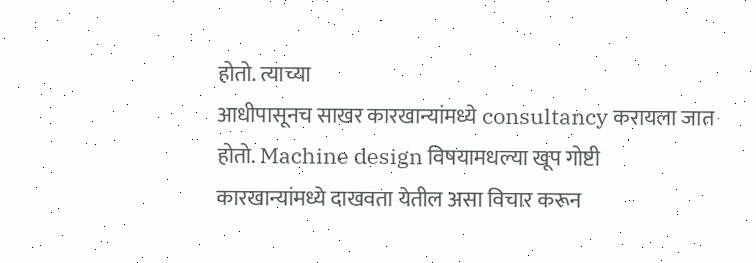होतो. त्याच्या
आधीपासूनच साखर कारखान्यांमध्ये consultancy करायला जात
होतो. Machine design विषयामधल्या खूप गोष्टी
कारखान्यांमध्ये दाखवता येतील असा विचार करून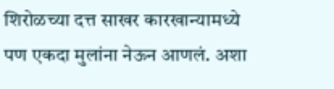शिरोळच्या दत्त साखर कारखान्यामध्ये
पण एकदा मुलांना नेऊन आणलं. अशा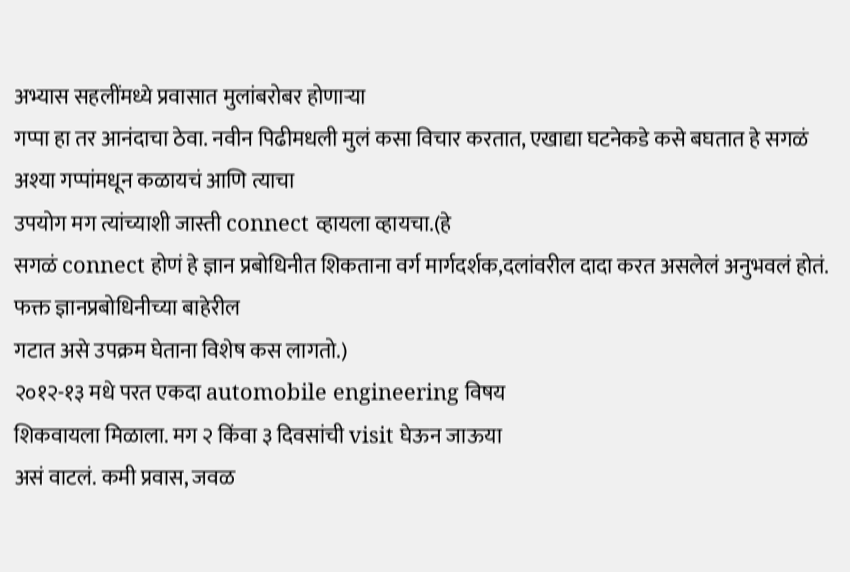अभ्यास सहलींमध्ये प्रवासात मुलांबरोबर होणाऱ्या
गप्पा हा तर आनंदाचा ठेवा. नवीन पिढीमधली मुलं कसा विचार करतात, एखाद्या घटनेकडे कसे बघतात हे सगळं अश्या गप्पांमधून कळायचं आणि त्याचा
उपयोग मग त्यांच्याशी जास्ती connect व्हायला व्हायचा.(हे
सगळं connect होणं हे ज्ञान प्रबोधिनीत शिकताना वर्ग मार्गदर्शक,दलांवरील दादा करत असलेलं अनुभवलं होतं. फक्त ज्ञानप्रबोधिनीच्या बाहेरील
गटात असे उपक्रम घेताना विशेष कस लागतो.)
२०१२-१३ मधे परत एकदा automobile engineering विषय
शिकवायला मिळाला. मग २ किंवा ३ दिवसांची visit घेऊन जाऊया
असं वाटलं. कमी प्रवास, जवळ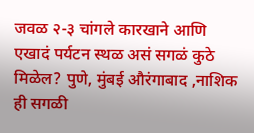जवळ २-३ चांगले कारखाने आणि
एखादं पर्यटन स्थळ असं सगळं कुठे मिळेल? पुणे, मुंबई औरंगाबाद ,नाशिक ही सगळी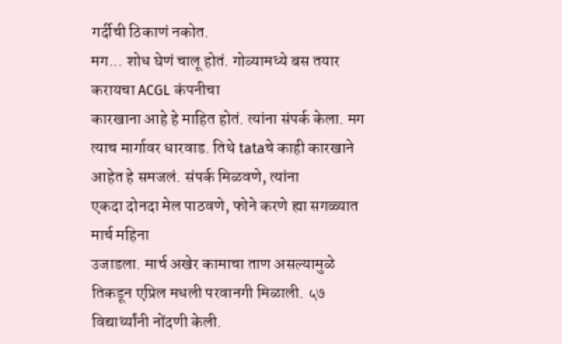गर्दीची ठिकाणं नकोत.
मग... शोध घेणं चालू होतं. गोव्यामध्ये बस तयार करायचा ACGL कंपनीचा
कारखाना आहे हे माहित होतं. त्यांना संपर्क केला. मग त्याच मार्गावर धारवाड. तिथे tataचे काही कारखाने आहेत हे समजलं. संपर्क मिळवणे, त्यांना
एकदा दोनदा मेल पाठवणे, फोने करणे ह्या सगळ्यात मार्च महिना
उजाडला. मार्च अखेर कामाचा ताण असल्यामुळे तिकडून एप्रिल मधली परवानगी मिळाली. ५७
विद्यार्थ्यांनी नोंदणी केली.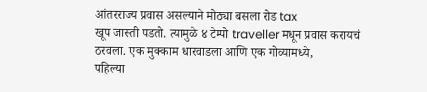आंतरराज्य प्रवास असल्याने मोठ्या बसला रोड tax
खूप जास्ती पडतो. त्यामुळे ४ टेम्पो traveller मधून प्रवास करायचं ठरवला. एक मुक्काम धारवाडला आणि एक गोव्यामध्ये,
पहिल्या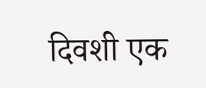दिवशी एक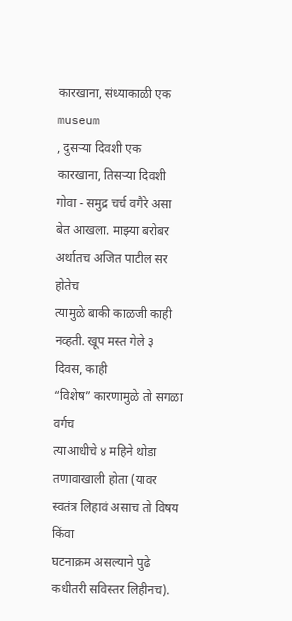कारखाना, संध्याकाळी एक museum
, दुसऱ्या दिवशी एक कारखाना, तिसऱ्या दिवशी
गोवा - समुद्र चर्च वगैरे असा बेत आखला. माझ्या बरोबर अर्थातच अजित पाटील सर होतेच
त्यामुळे बाकी काळजी काही नव्हती. खूप मस्त गेले ३ दिवस, काही
“विशेष” कारणामुळे तो सगळा वर्गच
त्याआधीचे ४ महिने थोडा तणावाखाली होता (यावर स्वतंत्र लिहावं असाच तो विषय किंवा
घटनाक्रम असल्याने पुढे कधीतरी सविस्तर लिहीनच).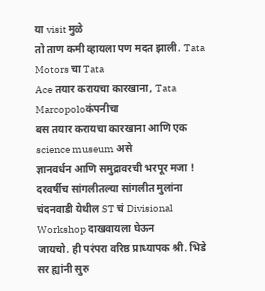या visit मुळे
तो ताण कमी व्हायला पण मदत झाली. Tata Motors चा Tata
Ace तयार करायचा कारखाना, Tata Marcopoloकंपनीचा
बस तयार करायचा कारखाना आणि एक science museum असे
ज्ञानवर्धन आणि समुद्रावरची भरपूर मजा !
दरवर्षीच सांगलीतल्या सांगलीत मुलांना चंदनवाडी येथील ST चं Divisional Workshop दाखवायला घेऊन
जायचो. ही परंपरा वरिष्ठ प्राध्यापक श्री. भिडे सर ह्यांनी सुरु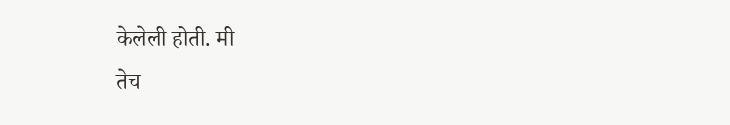केलेली होती. मी
तेच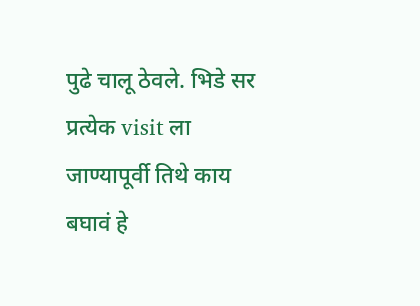पुढे चालू ठेवले. भिडे सर प्रत्येक visit ला
जाण्यापूर्वी तिथे काय बघावं हे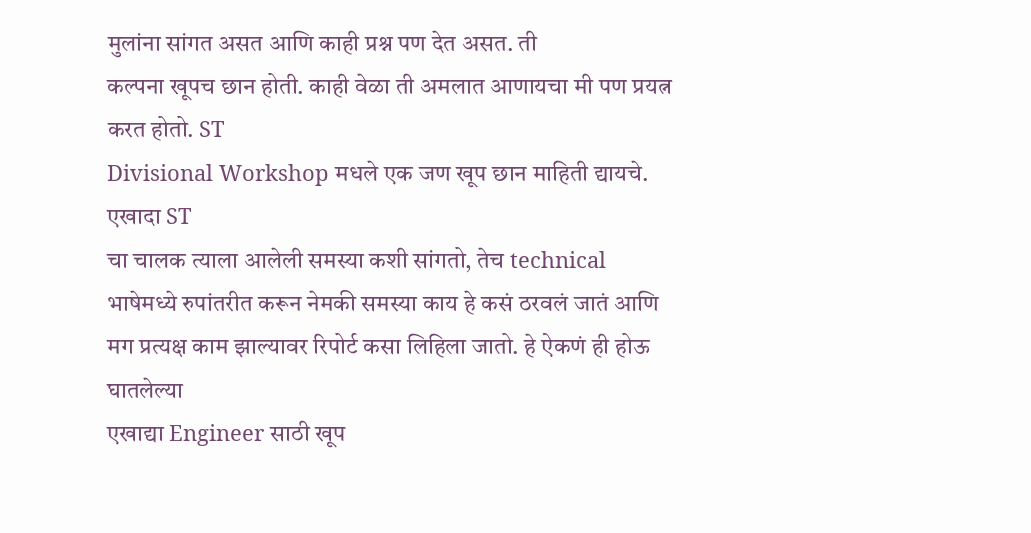मुलांना सांगत असत आणि काही प्रश्न पण देत असत. ती
कल्पना खूपच छान होती. काही वेळा ती अमलात आणायचा मी पण प्रयत्न करत होतो. ST
Divisional Workshop मधले एक जण खूप छान माहिती द्यायचे. एखादा ST
चा चालक त्याला आलेली समस्या कशी सांगतो, तेच technical
भाषेमध्ये रुपांतरीत करून नेमकी समस्या काय हे कसं ठरवलं जातं आणि
मग प्रत्यक्ष काम झाल्यावर रिपोर्ट कसा लिहिला जातो. हे ऐकणं ही होऊ घातलेल्या
एखाद्या Engineer साठी खूप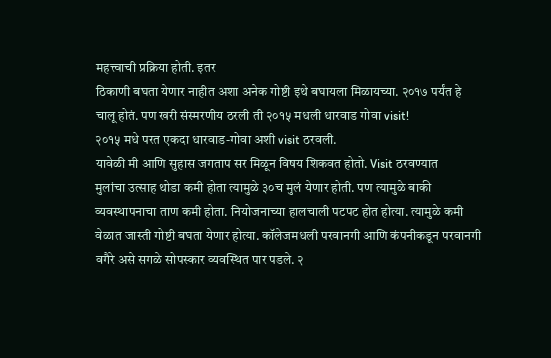महत्त्वाची प्रक्रिया होती. इतर
ठिकाणी बघता येणार नाहीत अशा अनेक गोष्टी इथे बघायला मिळायच्या. २०१७ पर्यंत हे
चालू होतं. पण खरी संस्मरणीय ठरली ती २०१५ मधली धारवाड गोवा visit!
२०१५ मधे परत एकदा धारवाड-गोवा अशी visit ठरवली.
यावेळी मी आणि सुहास जगताप सर मिळून विषय शिकवत होतो. Visit ठरवण्यात
मुलांचा उत्साह थोडा कमी होता त्यामुळे ३०च मुलं येणार होती. पण त्यामुळे बाकी
व्यवस्थापनाचा ताण कमी होता. नियोजनाच्या हालचाली पटपट होत होत्या. त्यामुळे कमी
वेळात जास्ती गोष्टी बघता येणार होत्या. कॉलेजमधली परवानगी आणि कंपनीकडून परवानगी
वगैरे असे सगळे सोपस्कार व्यवस्थित पार पडले. २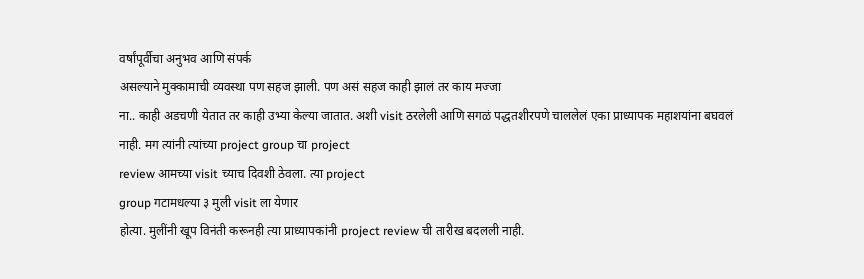वर्षांपूर्वीचा अनुभव आणि संपर्क
असल्याने मुक्कामाची व्यवस्था पण सहज झाली. पण असं सहज काही झालं तर काय मज्जा
ना.. काही अडचणी येतात तर काही उभ्या केल्या जातात. अशी visit ठरलेली आणि सगळं पद्धतशीरपणे चाललेलं एका प्राध्यापक महाशयांना बघवलं
नाही. मग त्यांनी त्यांच्या project group चा project
review आमच्या visit च्याच दिवशी ठेवला. त्या project
group गटामधल्या ३ मुली visit ला येणार
होत्या. मुलींनी खूप विनंती करूनही त्या प्राध्यापकांनी project review ची तारीख बदलली नाही.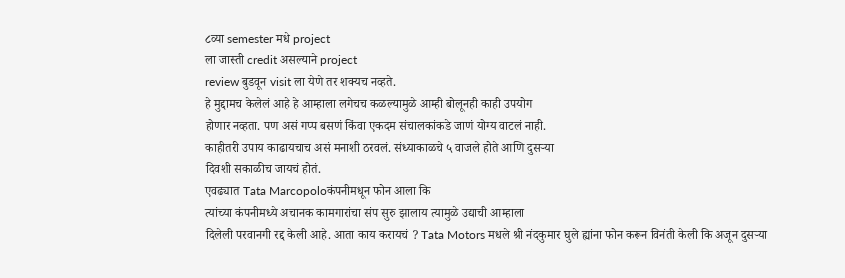८व्या semester मधे project
ला जास्ती credit असल्याने project
review बुडवून visit ला येणे तर शक्यच नव्हते.
हे मुद्दामच केलेलं आहे हे आम्हाला लगेचच कळल्यामुळे आम्ही बोलूनही काही उपयोग
होणार नव्हता. पण असं गप्प बसणं किंवा एकदम संचालकांकडे जाणं योग्य वाटलं नाही.
काहीतरी उपाय काढायचाच असं मनाशी ठरवलं. संध्याकाळचे ५ वाजले होते आणि दुसऱ्या
दिवशी सकाळीच जायचं होतं.
एवढ्यात Tata Marcopoloकंपनीमधून फोन आला कि
त्यांच्या कंपनीमध्ये अचानक कामगारांचा संप सुरु झालाय त्यामुळे उद्याची आम्हाला
दिलेली परवानगी रद्द केली आहे. आता काय करायचं ? Tata Motors मधले श्री नंदकुमार घुले ह्यांना फोन करून विनंती केली कि अजून दुसऱ्या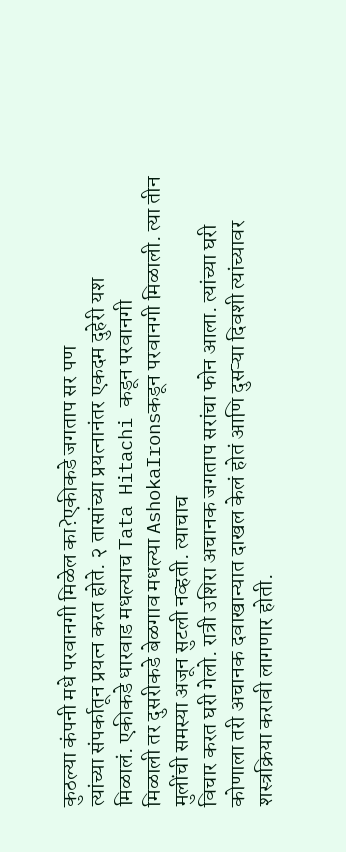कुठल्या कंपनी मधे परवानगी मिळेल का?एकीकडे जगताप सर पण
त्यांच्या संपर्कातून प्रयत्न करत होते. २ तासांच्या प्रयत्नानंतर एकदम दुहेरी यश
मिळालं. एकीकडे धारवाड मधल्याच Tata Hitachi कडून परवानगी
मिळाली तर दुसरीकडे बेळगाव मधल्या AshokaIronsकडून परवानगी मिळाली. त्या तीन मुलींची समस्या अजून सुटली नव्हती. त्याचाच
विचार करत घरी गेलो. रात्री उशिरा अचानक जगताप सरांचा फोन आला. त्यांच्या घरी
कोणाला तरी अचानक दवाखान्यात दाखल केलं होतं आणि दुसऱ्या दिवशी त्यांच्यावर
शस्त्रक्रिया करावी लागणार होती.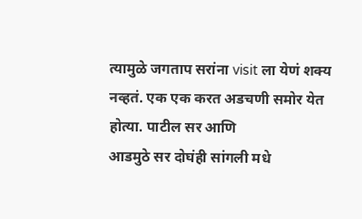त्यामुळे जगताप सरांना visit ला येणं शक्य नव्हतं. एक एक करत अडचणी समोर येत होत्या. पाटील सर आणि
आडमुठे सर दोघंही सांगली मधे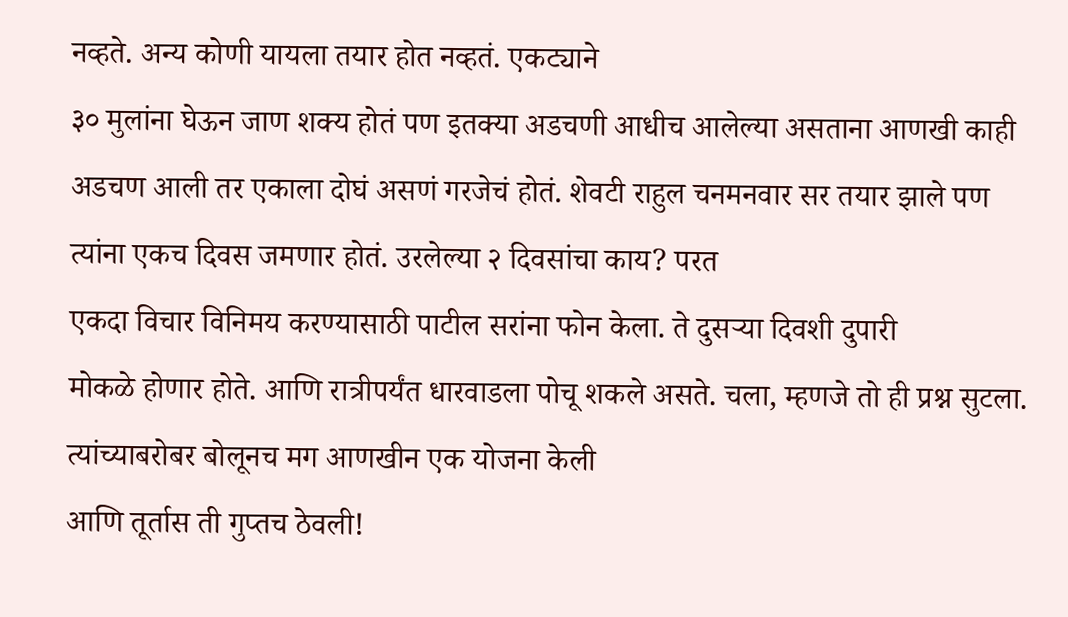नव्हते. अन्य कोणी यायला तयार होत नव्हतं. एकट्याने
३० मुलांना घेऊन जाण शक्य होतं पण इतक्या अडचणी आधीच आलेल्या असताना आणखी काही
अडचण आली तर एकाला दोघं असणं गरजेचं होतं. शेवटी राहुल चनमनवार सर तयार झाले पण
त्यांना एकच दिवस जमणार होतं. उरलेल्या २ दिवसांचा काय? परत
एकदा विचार विनिमय करण्यासाठी पाटील सरांना फोन केला. ते दुसऱ्या दिवशी दुपारी
मोकळे होणार होते. आणि रात्रीपर्यंत धारवाडला पोचू शकले असते. चला, म्हणजे तो ही प्रश्न सुटला. त्यांच्याबरोबर बोलूनच मग आणखीन एक योजना केली
आणि तूर्तास ती गुप्तच ठेवली!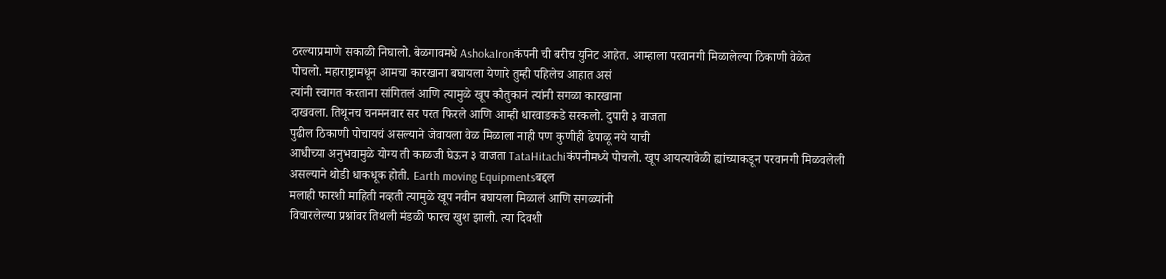ठरल्याप्रमाणे सकाळी निघालो. बेळगावमधे AshokaIronकंपनी ची बरीच युनिट आहेत. आम्हाला परवानगी मिळालेल्या ठिकाणी वेळेत
पोचलो. महाराष्ट्रामधून आमचा कारखाना बघायला येणारे तुम्ही पहिलेच आहात असं
त्यांनी स्वागत करताना सांगितलं आणि त्यामुळे खूप कौतुकानं त्यांनी सगळा कारखाना
दाखवला. तिथूनच चनमनवार सर परत फिरले आणि आम्ही धारवाडकडे सरकलो. दुपारी ३ वाजता
पुढील ठिकाणी पोचायचं असल्याने जेवायला वेळ मिळाला नाही पण कुणीही ढेपाळू नये याची
आधीच्या अनुभवामुळे योग्य ती काळजी घेऊन ३ वाजता TataHitachiकंपनीमध्ये पोचलो. खूप आयत्यावेळी ह्यांच्याकडून परवानगी मिळवलेली
असल्याने थोडी धाकधूक होती. Earth moving Equipmentsबद्दल
मलाही फारशी माहिती नव्हती त्यामुळे खूप नवीन बघायला मिळालं आणि सगळ्यांनी
विचारलेल्या प्रश्नांवर तिथली मंडळी फारच खुश झाली. त्या दिवशी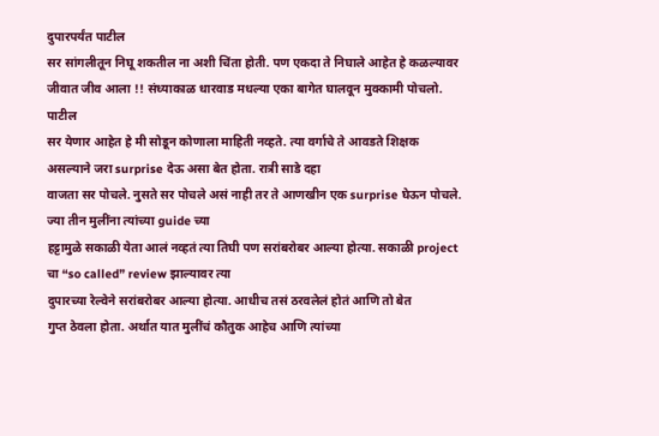दुपारपर्यंत पाटील
सर सांगलीतून निघू शकतील ना अशी चिंता होती. पण एकदा ते निघाले आहेत हे कळल्यावर
जीवात जीव आला !! संध्याकाळ धारवाड मधल्या एका बागेत घालवून मुक्कामी पोचलो. पाटील
सर येणार आहेत हे मी सोडून कोणाला माहिती नव्हते. त्या वर्गाचे ते आवडते शिक्षक
असल्याने जरा surprise देऊ असा बेत होता. रात्री साडे दहा
वाजता सर पोचले. नुसते सर पोचले असं नाही तर ते आणखीन एक surprise घेऊन पोचले. ज्या तीन मुलींना त्यांच्या guide च्या
हट्टामुळे सकाळी येता आलं नव्हतं त्या तिघी पण सरांबरोबर आल्या होत्या. सकाळी project
चा “so called” review झाल्यावर त्या
दुपारच्या रेल्वेने सरांबरोबर आल्या होत्या. आधीच तसं ठरवलेलं होतं आणि तो बेत
गुप्त ठेवला होता. अर्थात यात मुलींचं कौतुक आहेच आणि त्यांच्या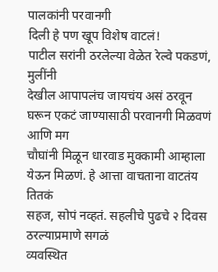पालकांनी परवानगी
दिली हे पण खूप विशेष वाटलं!
पाटील सरांनी ठरलेल्या वेळेत रेल्वे पकडणं, मुलींनी
देखील आपापलंच जायचंय असं ठरवून घरून एकटं जाण्यासाठी परवानगी मिळवणं आणि मग
चौघांनी मिळून धारवाड मुक्कामी आम्हाला येऊन मिळणं. हे आत्ता वाचताना वाटतंय तितकं
सहज, सोपं नव्हतं. सहलीचे पुढचे २ दिवस ठरल्याप्रमाणे सगळं
व्यवस्थित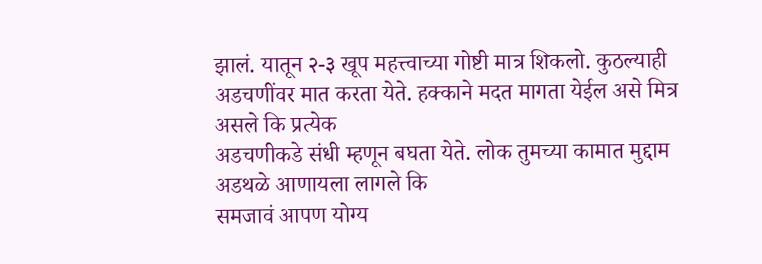झालं. यातून २-३ खूप महत्त्वाच्या गोष्टी मात्र शिकलो. कुठल्याही
अडचणींवर मात करता येते. हक्काने मदत मागता येईल असे मित्र असले कि प्रत्येक
अडचणीकडे संधी म्हणून बघता येते. लोक तुमच्या कामात मुद्दाम अडथळे आणायला लागले कि
समजावं आपण योग्य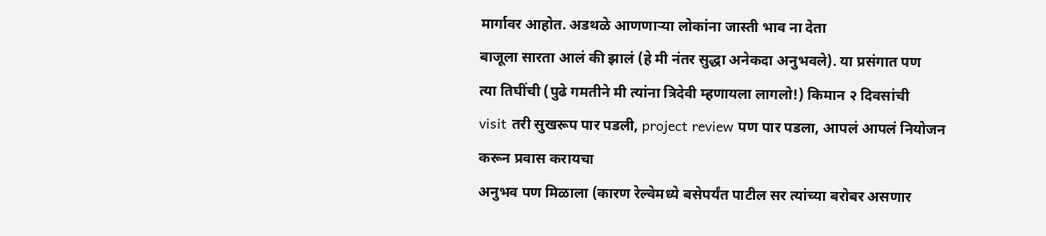मार्गावर आहोत. अडथळे आणणाऱ्या लोकांना जास्ती भाव ना देता
बाजूला सारता आलं की झालं (हे मी नंतर सुद्धा अनेकदा अनुभवले). या प्रसंगात पण
त्या तिघींची (पुढे गमतीने मी त्यांना त्रिदेवी म्हणायला लागलो!) किमान २ दिवसांची
visit तरी सुखरूप पार पडली, project review पण पार पडला, आपलं आपलं नियोजन करून प्रवास करायचा
अनुभव पण मिळाला (कारण रेल्वेमध्ये बसेपर्यंत पाटील सर त्यांच्या बरोबर असणार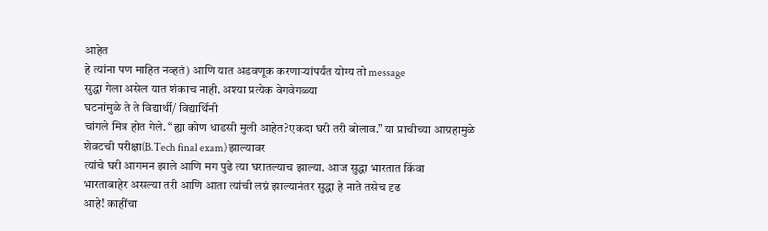आहेत
हे त्यांना पण माहित नव्हतं) आणि यात अडवणूक करणाऱ्यांपर्यंत योग्य तो message
सुद्धा गेला असेल यात शंकाच नाही. अश्या प्रत्येक वेगवेगळ्या
घटनांमुळे ते ते विद्यार्थी/ विद्यार्थिनी
चांगले मित्र होत गेले. “ह्या कोण धाडसी मुली आहेत?एकदा घरी तरी बोलाव.” या प्राचीच्या आग्रहामुळे
शेवटची परीक्षा(B.Tech final exam) झाल्यावर
त्यांचे घरी आगमन झाले आणि मग पुढे त्या घरातल्याच झाल्या. आज सुद्धा भारतात किंवा
भारताबाहेर असल्या तरी आणि आता त्यांची लग्नं झाल्यानंतर सुद्धा हे नाते तसेच दृढ
आहे! काहींचा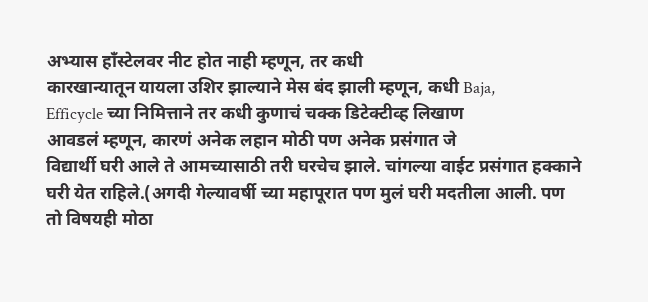अभ्यास हाँस्टेलवर नीट होत नाही म्हणून, तर कधी
कारखान्यातून यायला उशिर झाल्याने मेस बंद झाली म्हणून, कधी Baja,
Efficycle च्या निमित्ताने तर कधी कुणाचं चक्क डिटेक्टीव्ह लिखाण
आवडलं म्हणून, कारणं अनेक लहान मोठी पण अनेक प्रसंगात जे
विद्यार्थी घरी आले ते आमच्यासाठी तरी घरचेच झाले. चांगल्या वाईट प्रसंगात हक्काने
घरी येत राहिले.(अगदी गेल्यावर्षी च्या महापूरात पण मुलं घरी मदतीला आली. पण तो विषयही मोठा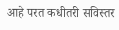आहे परत कधीतरी सविस्तर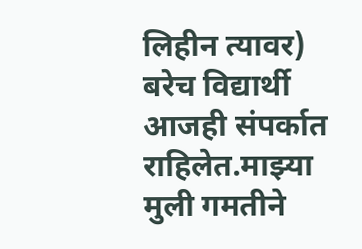लिहीन त्यावर) बरेच विद्यार्थी आजही संपर्कात राहिलेत.माझ्या मुली गमतीने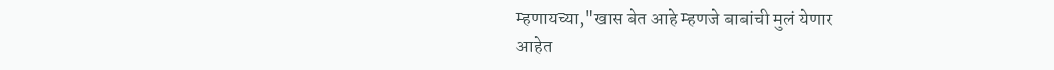म्हणायच्या,"खास बेत आहे म्हणजे बाबांची मुलं येणार
आहेत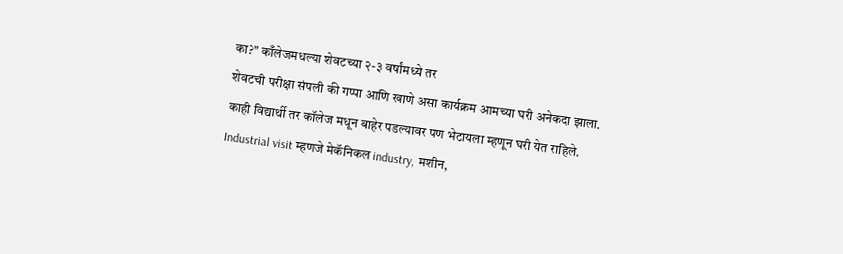का?" काँलेजमधल्या शेवटच्या २-३ वर्षांमध्ये तर
शेवटची परीक्षा संपली की गप्पा आणि खाणे असा कार्यक्रम आमच्या घरी अनेकदा झाला.
काही विद्यार्थी तर कॉलेज मधून बाहेर पडल्यावर पण भेटायला म्हणून घरी येत राहिले.
Industrial visit म्हणजे मेकॅनिकल industry, मशीन,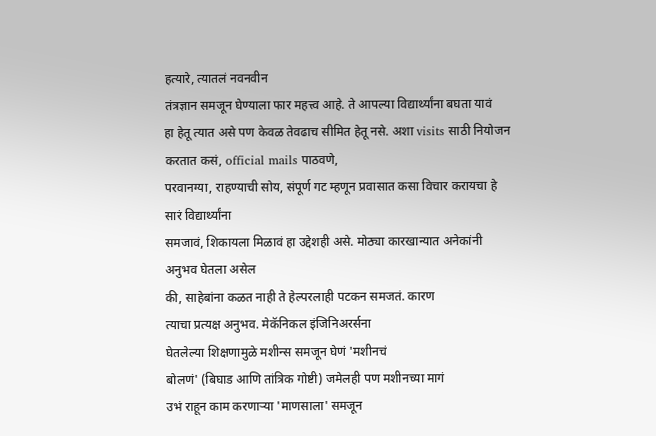हत्यारे, त्यातलं नवनवीन
तंत्रज्ञान समजून घेण्याला फार महत्त्व आहे. ते आपल्या विद्यार्थ्यांना बघता यावं
हा हेतू त्यात असे पण केवळ तेवढाच सीमित हेतू नसे. अशा visits साठी नियोजन करतात कसं, official mails पाठवणे,
परवानग्या, राहण्याची सोय, संपूर्ण गट म्हणून प्रवासात कसा विचार करायचा हे सारं विद्यार्थ्यांना
समजावं, शिकायला मिळावं हा उद्देशही असे. मोठ्या कारखान्यात अनेकांनी अनुभव घेतला असेल
की, साहेबांना कळत नाही ते हेल्परलाही पटकन समजतं. कारण
त्याचा प्रत्यक्ष अनुभव. मेकॅनिकल इंजिनिअरर्सना
घेतलेल्या शिक्षणामुळे मशीन्स समजून घेणं 'मशीनचं
बोलणं' (बिघाड आणि तांत्रिक गोष्टी) जमेलही पण मशीनच्या मागं
उभं राहून काम करणाऱ्या 'माणसाला' समजून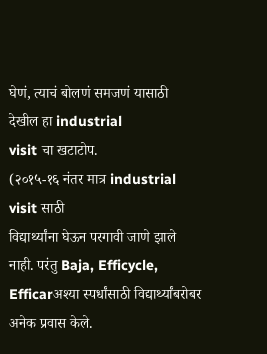घेणं, त्याचं बोलणं समजणं यासाठी देखील हा industrial
visit चा खटाटोप.
(२०१५-१६ नंतर मात्र industrial visit साठी
विद्यार्थ्यांना घेऊन परगावी जाणे झाले नाही. परंतु Baja, Efficycle,
Efficarअश्या स्पर्धांसाठी विद्यार्थ्यांबरोबर अनेक प्रवास केले.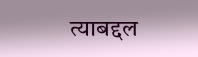त्याबद्दल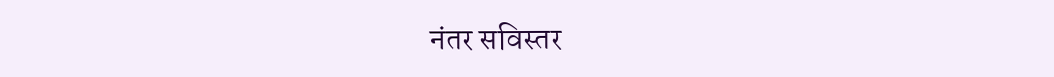नंतर सविस्तर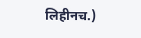लिहीनच.)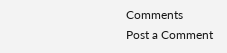Comments
Post a Comment